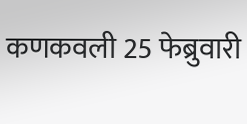कणकवली 25 फेब्रुवारी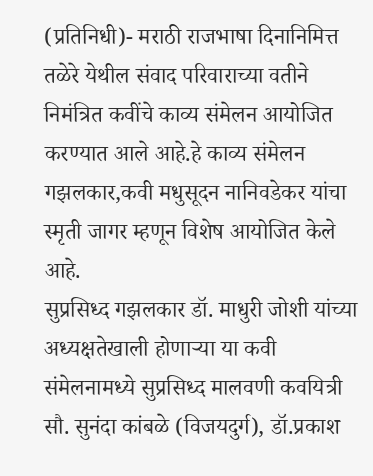(प्रतिनिधी)- मराठी राजभाषा दिनानिमित्त तळेरे येथील संवाद परिवाराच्या वतीने निमंत्रित कवींचे काव्य संमेलन आयोजित करण्यात आले आहे.हे काव्य संमेलन गझलकार,कवी मधुसूदन नानिवडेकर यांचा स्मृती जागर म्हणून विशेष आयोजित केले आहे.
सुप्रसिध्द गझलकार डॉ. माधुरी जोशी यांच्या अध्यक्षतेखाली होणाऱ्या या कवी संमेलनामध्ये सुप्रसिध्द मालवणी कवयित्री सौ. सुनंदा कांबळे (विजयदुर्ग), डॉ.प्रकाश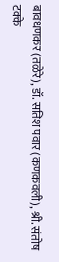बावधणकर (तळेरे), डॉ. सतिश पवार (कणकवली), श्री. संतोष टक्के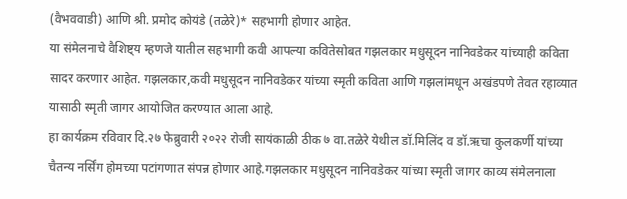(वैभववाडी) आणि श्री. प्रमोद कोयंडे (तळेरे)* सहभागी होणार आहेत.
या संमेलनाचे वैशिष्ट्य म्हणजे यातील सहभागी कवी आपल्या कवितेसोबत गझलकार मधुसूदन नानिवडेकर यांच्याही कविता सादर करणार आहेत. गझलकार,कवी मधुसूदन नानिवडेकर यांच्या स्मृती कविता आणि गझलांमधून अखंडपणे तेवत रहाव्यात यासाठी स्मृती जागर आयोजित करण्यात आला आहे.
हा कार्यक्रम रविवार दि.२७ फेब्रुवारी २०२२ रोजी सायंकाळी ठीक ७ वा.तळेरे येथील डॉ.मिलिंद व डॉ.ऋचा कुलकर्णी यांच्या चैतन्य नर्सिंग होमच्या पटांगणात संपन्न होणार आहे.गझलकार मधुसूदन नानिवडेकर यांच्या स्मृती जागर काव्य संमेलनाला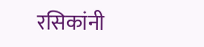रसिकांनी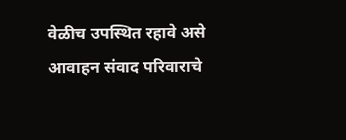वेळीच उपस्थित रहावे असे आवाहन संवाद परिवाराचे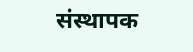संस्थापक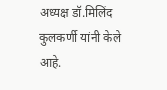अध्यक्ष डॉ.मिलिंद कुलकर्णी यांनी केले आहे.